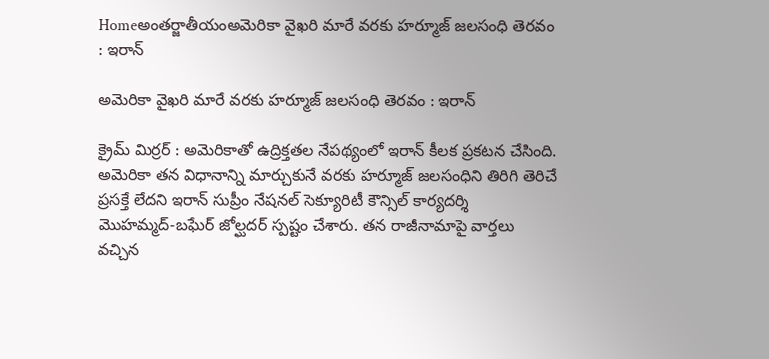Homeఅంతర్జాతీయంఅమెరికా వైఖరి మారే వరకు హర్మూజ్‌ జలసంధి తెరవం : ఇరాన్‌

అమెరికా వైఖరి మారే వరకు హర్మూజ్‌ జలసంధి తెరవం : ఇరాన్‌

క్రైమ్ మిర్రర్ : అమెరికాతో ఉద్రిక్తతల నేపథ్యంలో ఇరాన్‌ కీలక ప్రకటన చేసింది. అమెరికా తన విధానాన్ని మార్చుకునే వరకు హర్మూజ్‌ జలసంధిని తిరిగి తెరిచే ప్రసక్తే లేదని ఇరాన్‌ సుప్రీం నేషనల్‌ సెక్యూరిటీ కౌన్సిల్‌ కార్యదర్శి మొహమ్మద్‌-బఘేర్‌ జోల్ఘదర్‌ స్పష్టం చేశారు. తన రాజీనామాపై వార్తలు వచ్చిన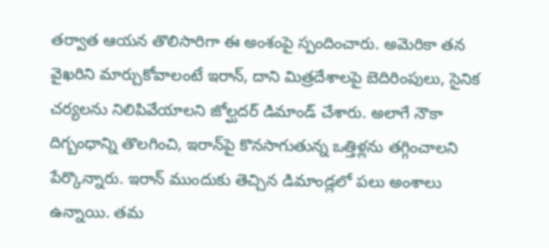తర్వాత ఆయన తొలిసారిగా ఈ అంశంపై స్పందించారు. అమెరికా తన వైఖరిని మార్చుకోవాలంటే ఇరాన్‌, దాని మిత్రదేశాలపై బెదిరింపులు, సైనిక చర్యలను నిలిపివేయాలని జోల్ఘదర్‌ డిమాండ్‌ చేశారు. అలాగే నౌకా దిగ్బంధాన్ని తొలగించి, ఇరాన్‌పై కొనసాగుతున్న ఒత్తిళ్లను తగ్గించాలని పేర్కొన్నారు. ఇరాన్‌ ముందుకు తెచ్చిన డిమాండ్లలో పలు అంశాలు ఉన్నాయి. తమ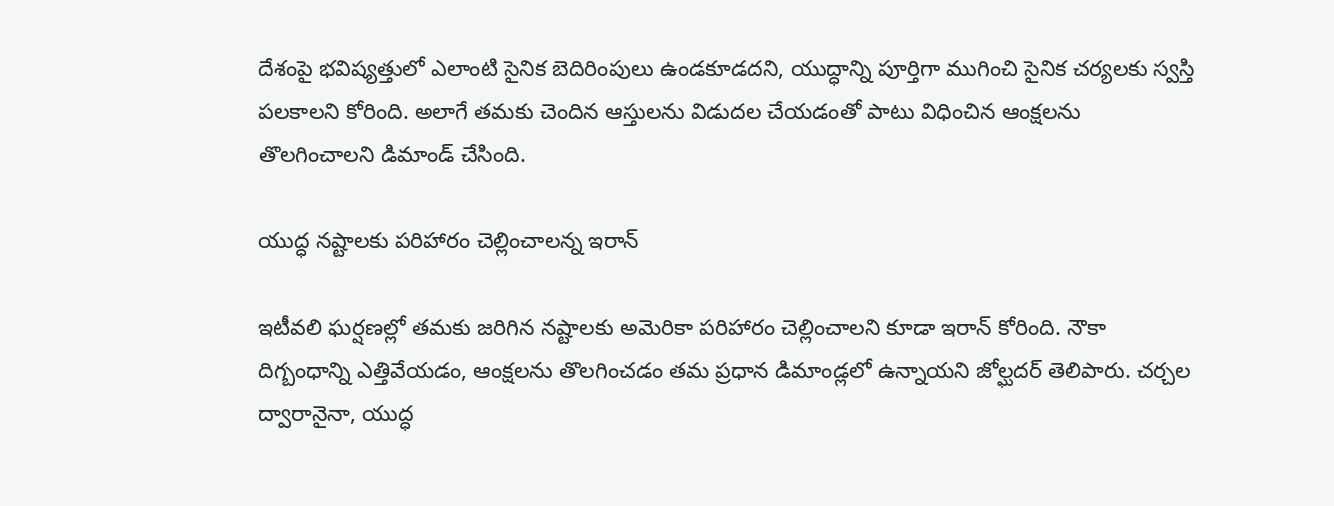దేశంపై భవిష్యత్తులో ఎలాంటి సైనిక బెదిరింపులు ఉండకూడదని, యుద్ధాన్ని పూర్తిగా ముగించి సైనిక చర్యలకు స్వస్తి పలకాలని కోరింది. అలాగే తమకు చెందిన ఆస్తులను విడుదల చేయడంతో పాటు విధించిన ఆంక్షలను తొలగించాలని డిమాండ్‌ చేసింది.

యుద్ధ నష్టాలకు పరిహారం చెల్లించాలన్న ఇరాన్‌

ఇటీవలి ఘర్షణల్లో తమకు జరిగిన నష్టాలకు అమెరికా పరిహారం చెల్లించాలని కూడా ఇరాన్‌ కోరింది. నౌకా దిగ్బంధాన్ని ఎత్తివేయడం, ఆంక్షలను తొలగించడం తమ ప్రధాన డిమాండ్లలో ఉన్నాయని జోల్ఘదర్‌ తెలిపారు. చర్చల ద్వారానైనా, యుద్ధ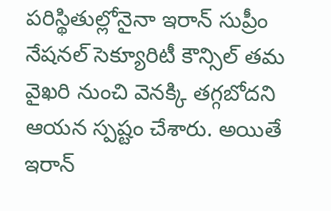పరిస్థితుల్లోనైనా ఇరాన్‌ సుప్రీం నేషనల్‌ సెక్యూరిటీ కౌన్సిల్‌ తమ వైఖరి నుంచి వెనక్కి తగ్గబోదని ఆయన స్పష్టం చేశారు. అయితే ఇరాన్‌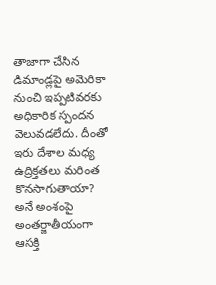తాజాగా చేసిన డిమాండ్లపై అమెరికా నుంచి ఇప్పటివరకు అధికారిక స్పందన వెలువడలేదు. దీంతో ఇరు దేశాల మధ్య ఉద్రిక్తతలు మరింత కొనసాగుతాయా? అనే అంశంపై అంతర్జాతీయంగా ఆసక్తి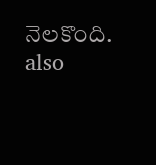నెలకొంది.
also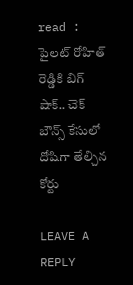read : పైలట్ రోహిత్ రెడ్డికి బిగ్ షాక్.. చెక్ బౌన్స్ కేసులో దోషిగా తేల్చిన కోర్టు

LEAVE A REPLY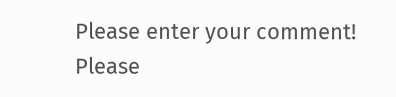Please enter your comment!
Please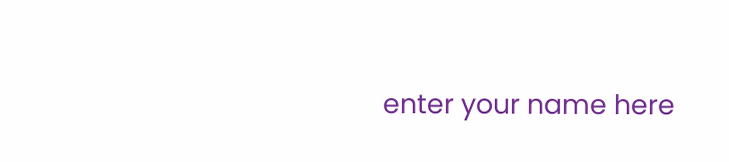enter your name here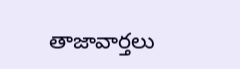తాజావార్తలు